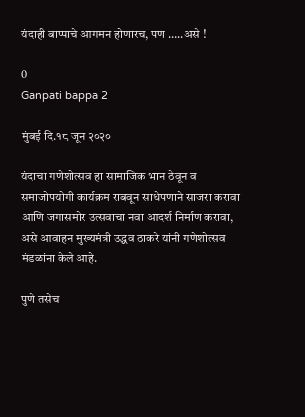यंदाही बाप्पाचे आगमन होणारच, पण …..असे !

0
Ganpati bappa 2

मुंबई दि.१८ जून २०२०

यंदाचा गणेशोत्सव हा सामाजिक भान ठेवून व समाजोपयोगी कार्यक्रम राबवून साधेपणाने साजरा करावा आणि जगासमोर उत्सवाचा नवा आदर्श निर्माण करावा, असे आवाहन मुख्यमंत्री उद्धव ठाकरे यांनी गणेशोत्सव मंडळांना केले आहे.

पुणे तसेच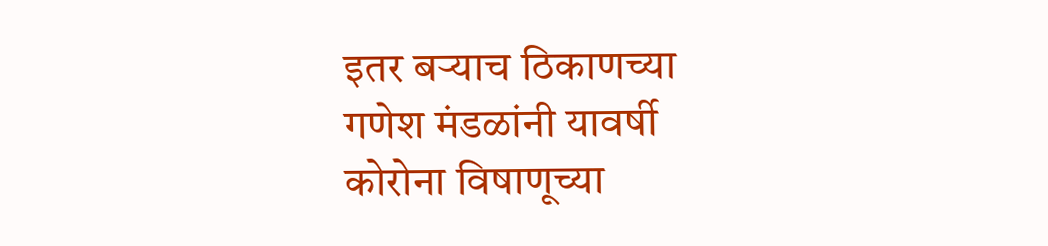इतर बऱ्याच ठिकाणच्या गणेश मंडळांनी यावर्षी कोरोना विषाणूच्या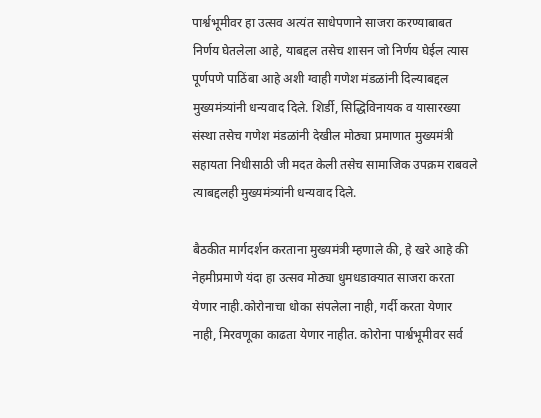पार्श्वभूमीवर हा उत्सव अत्यंत साधेपणाने साजरा करण्याबाबत निर्णय घेतलेला आहे, याबद्दल तसेच शासन जो निर्णय घेईल त्यास पूर्णपणे पाठिंबा आहे अशी ग्वाही गणेश मंडळांनी दिल्याबद्दल मुख्यमंत्र्यांनी धन्यवाद दिले. शिर्डी, सिद्धिविनायक व यासारख्या संस्था तसेच गणेश मंडळांनी देखील मोठ्या प्रमाणात मुख्यमंत्री सहायता निधीसाठी जी मदत केली तसेच सामाजिक उपक्रम राबवले त्याबद्दलही मुख्यमंत्र्यांनी धन्यवाद दिले.

बैठकीत मार्गदर्शन करताना मुख्यमंत्री म्हणाले की, हे खरे आहे की नेहमीप्रमाणे यंदा हा उत्सव मोठ्या धुमधडाक्यात साजरा करता येणार नाही.कोरोनाचा धोका संपलेला नाही, गर्दी करता येणार नाही, मिरवणूका काढता येणार नाहीत. कोरोना पार्श्वभूमीवर सर्व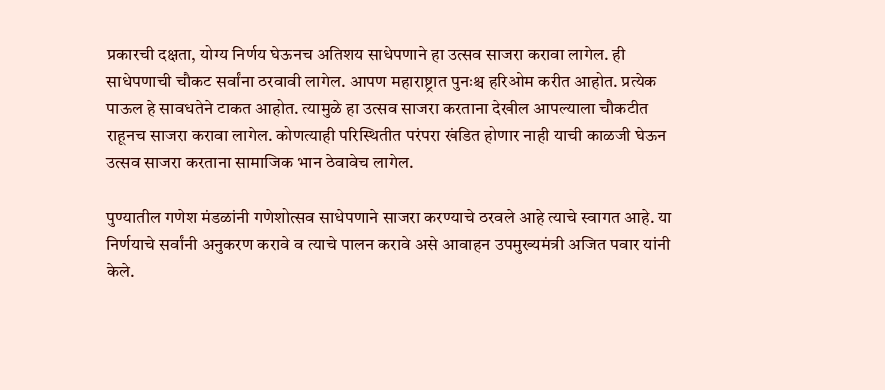प्रकारची दक्षता, योग्य निर्णय घेऊनच अतिशय साधेपणाने हा उत्सव साजरा करावा लागेल. ही साधेपणाची चौकट सर्वांना ठरवावी लागेल. आपण महाराष्ट्रात पुनःश्च हरिओम करीत आहोत. प्रत्येक पाऊल हे सावधतेने टाकत आहोत. त्यामुळे हा उत्सव साजरा करताना देखील आपल्याला चौकटीत राहूनच साजरा करावा लागेल. कोणत्याही परिस्थितीत परंपरा खंडित होणार नाही याची काळजी घेऊन उत्सव साजरा करताना सामाजिक भान ठेवावेच लागेल.

पुण्यातील गणेश मंडळांनी गणेशोत्सव साधेपणाने साजरा करण्याचे ठरवले आहे त्याचे स्वागत आहे. या निर्णयाचे सर्वांनी अनुकरण करावे व त्याचे पालन करावे असे आवाहन उपमुख्यमंत्री अजित पवार यांनी केले.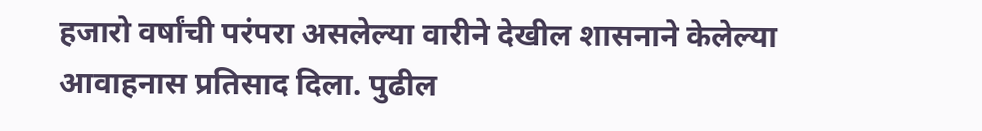हजारो वर्षांची परंपरा असलेल्या वारीने देखील शासनाने केलेल्या आवाहनास प्रतिसाद दिला. पुढील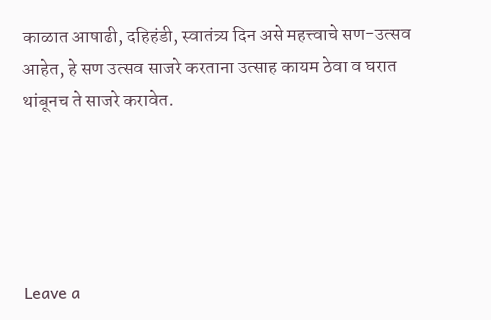काळात आषाढी, दहिहंडी, स्वातंत्र्य दिन असे महत्त्वाचे सण-उत्सव आहेत, हे सण उत्सव साजरे करताना उत्साह कायम ठेवा व घरात थांबूनच ते साजरे करावेत.





Leave a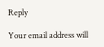Reply

Your email address will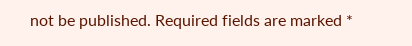not be published. Required fields are marked *